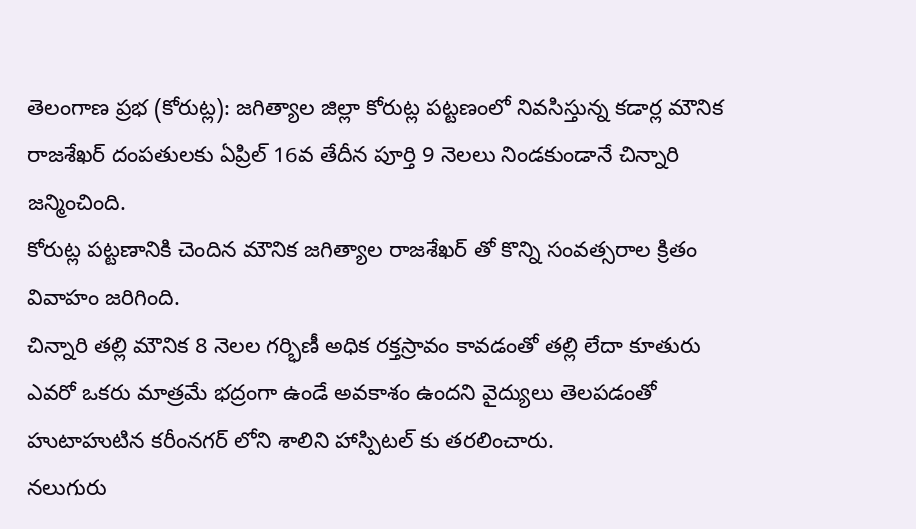తెలంగాణ ప్రభ (కోరుట్ల): జగిత్యాల జిల్లా కోరుట్ల పట్టణంలో నివసిస్తున్న కడార్ల మౌనిక రాజశేఖర్ దంపతులకు ఏప్రిల్ 16వ తేదీన పూర్తి 9 నెలలు నిండకుండానే చిన్నారి జన్మించింది.
కోరుట్ల పట్టణానికి చెందిన మౌనిక జగిత్యాల రాజశేఖర్ తో కొన్ని సంవత్సరాల క్రితం వివాహం జరిగింది.
చిన్నారి తల్లి మౌనిక 8 నెలల గర్భిణీ అధిక రక్తస్రావం కావడంతో తల్లి లేదా కూతురు ఎవరో ఒకరు మాత్రమే భద్రంగా ఉండే అవకాశం ఉందని వైద్యులు తెలపడంతో హుటాహుటిన కరీంనగర్ లోని శాలిని హాస్పిటల్ కు తరలించారు.
నలుగురు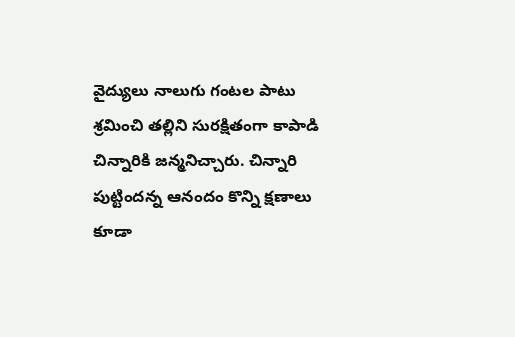వైద్యులు నాలుగు గంటల పాటు శ్రమించి తల్లిని సురక్షితంగా కాపాడి చిన్నారికి జన్మనిచ్చారు. చిన్నారి పుట్టిందన్న ఆనందం కొన్ని క్షణాలు కూడా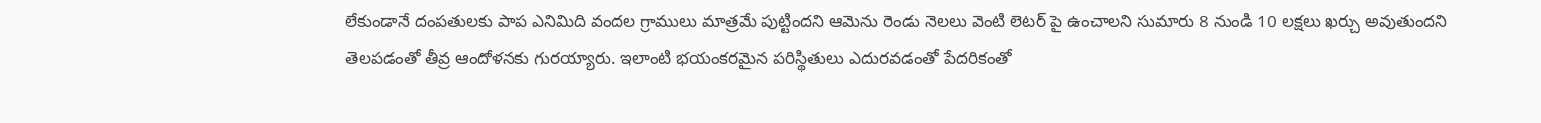లేకుండానే దంపతులకు పాప ఎనిమిది వందల గ్రాములు మాత్రమే పుట్టిందని ఆమెను రెండు నెలలు వెంటి లెటర్ పై ఉంచాలని సుమారు 8 నుండి 10 లక్షలు ఖర్చు అవుతుందని తెలపడంతో తీవ్ర ఆందోళనకు గురయ్యారు. ఇలాంటి భయంకరమైన పరిస్థితులు ఎదురవడంతో పేదరికంతో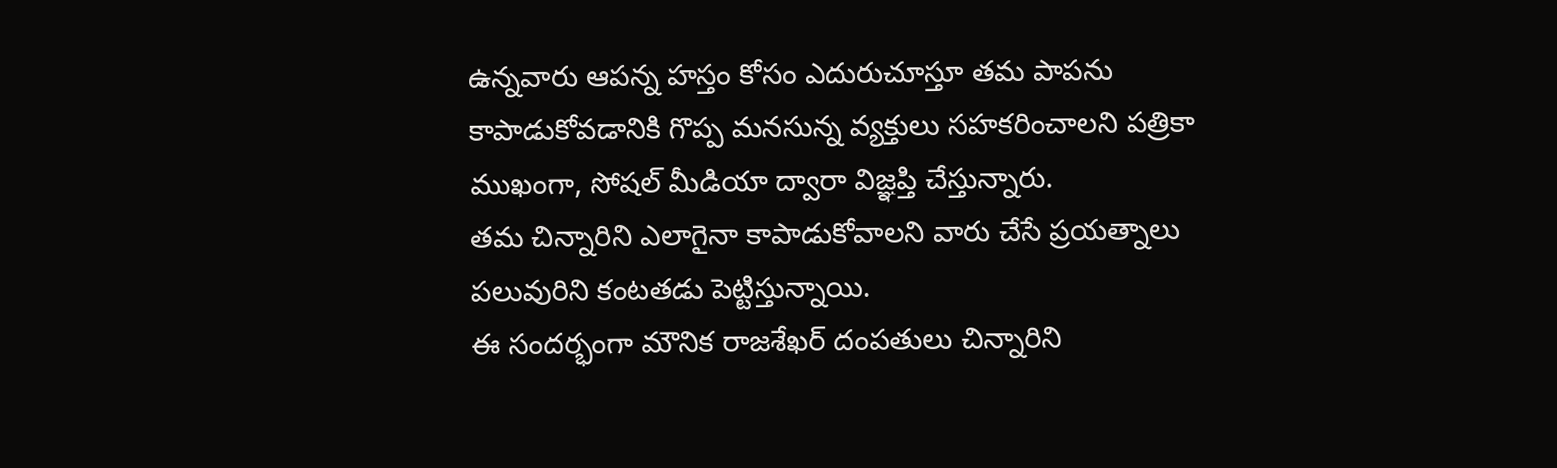ఉన్నవారు ఆపన్న హస్తం కోసం ఎదురుచూస్తూ తమ పాపను కాపాడుకోవడానికి గొప్ప మనసున్న వ్యక్తులు సహకరించాలని పత్రికా ముఖంగా, సోషల్ మీడియా ద్వారా విజ్ఞప్తి చేస్తున్నారు.
తమ చిన్నారిని ఎలాగైనా కాపాడుకోవాలని వారు చేసే ప్రయత్నాలు పలువురిని కంటతడు పెట్టిస్తున్నాయి.
ఈ సందర్భంగా మౌనిక రాజశేఖర్ దంపతులు చిన్నారిని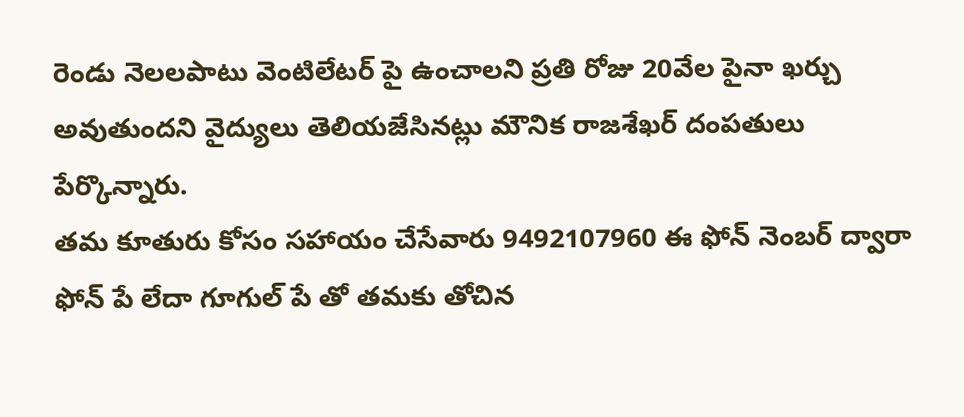రెండు నెలలపాటు వెంటిలేటర్ పై ఉంచాలని ప్రతి రోజు 20వేల పైనా ఖర్చు అవుతుందని వైద్యులు తెలియజేసినట్లు మౌనిక రాజశేఖర్ దంపతులు పేర్కొన్నారు.
తమ కూతురు కోసం సహాయం చేసేవారు 9492107960 ఈ ఫోన్ నెంబర్ ద్వారా ఫోన్ పే లేదా గూగుల్ పే తో తమకు తోచిన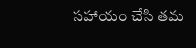సహాయం చేసి తమ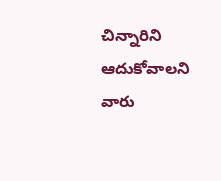చిన్నారిని ఆదుకోవాలని వారు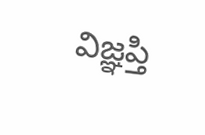విజ్ఞప్తి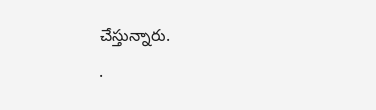చేస్తున్నారు.
.